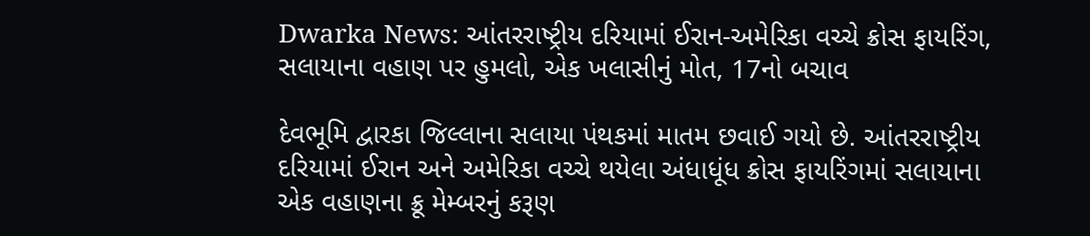Dwarka News: આંતરરાષ્ટ્રીય દરિયામાં ઈરાન-અમેરિકા વચ્ચે ક્રોસ ફાયરિંગ, સલાયાના વહાણ પર હુમલો, એક ખલાસીનું મોત, 17નો બચાવ

દેવભૂમિ દ્વારકા જિલ્લાના સલાયા પંથકમાં માતમ છવાઈ ગયો છે. આંતરરાષ્ટ્રીય દરિયામાં ઈરાન અને અમેરિકા વચ્ચે થયેલા અંધાધૂંધ ક્રોસ ફાયરિંગમાં સલાયાના એક વહાણના ક્રૂ મેમ્બરનું કરૂણ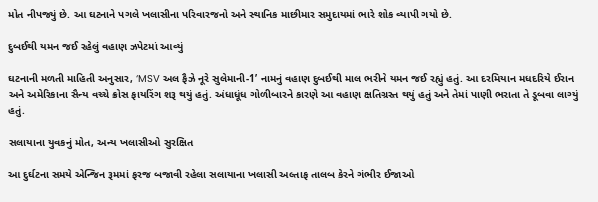મોત નીપજ્યું છે. આ ઘટનાને પગલે ખલાસીના પરિવારજનો અને સ્થાનિક માછીમાર સમુદાયમાં ભારે શોક વ્યાપી ગયો છે.

દુબઈથી યમન જઈ રહેલું વહાણ ઝપેટમાં આવ્યું

ઘટનાની મળતી માહિતી અનુસાર, ‘MSV અલ ફૈઝે નૂરે સુલેમાની-1’ નામનું વહાણ દુબઈથી માલ ભરીને યમન જઈ રહ્યું હતું. આ દરમિયાન મધદરિયે ઈરાન અને અમેરિકાના સૈન્ય વચ્ચે ક્રોસ ફાયરિંગ શરૂ થયું હતું. અંધાધૂંધ ગોળીબારને કારણે આ વહાણ ક્ષતિગ્રસ્ત થયું હતું અને તેમાં પાણી ભરાતા તે ડૂબવા લાગ્યું હતું.

સલાયાના યુવકનું મોત, અન્ય ખલાસીઓ સુરક્ષિત

આ દુર્ઘટના સમયે એન્જિન રૂમમાં ફરજ બજાવી રહેલા સલાયાના ખલાસી અલ્તાફ તાલબ કેરને ગંભીર ઈજાઓ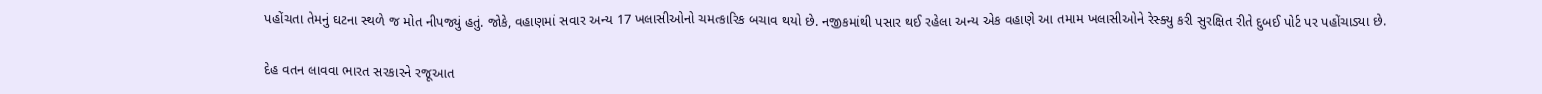પહોંચતા તેમનું ઘટના સ્થળે જ મોત નીપજ્યું હતું. જોકે, વહાણમાં સવાર અન્ય 17 ખલાસીઓનો ચમત્કારિક બચાવ થયો છે. નજીકમાંથી પસાર થઈ રહેલા અન્ય એક વહાણે આ તમામ ખલાસીઓને રેસ્ક્યુ કરી સુરક્ષિત રીતે દુબઈ પોર્ટ પર પહોંચાડ્યા છે.

દેહ વતન લાવવા ભારત સરકારને રજૂઆત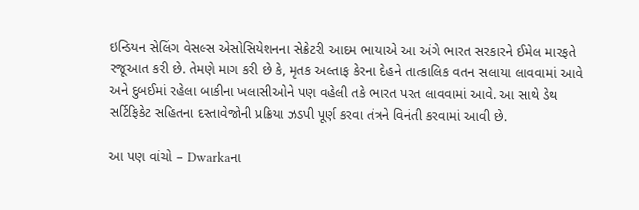ઇન્ડિયન સેલિંગ વેસલ્સ એસોસિયેશનના સેક્રેટરી આદમ ભાયાએ આ અંગે ભારત સરકારને ઈમેલ મારફતે રજૂઆત કરી છે. તેમણે માગ કરી છે કે, મૃતક અલ્તાફ કેરના દેહને તાત્કાલિક વતન સલાયા લાવવામાં આવે અને દુબઈમાં રહેલા બાકીના ખલાસીઓને પણ વહેલી તકે ભારત પરત લાવવામાં આવે. આ સાથે ડેથ સર્ટિફિકેટ સહિતના દસ્તાવેજોની પ્રક્રિયા ઝડપી પૂર્ણ કરવા તંત્રને વિનંતી કરવામાં આવી છે.

આ પણ વાંચો – Dwarkaના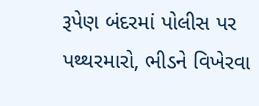રૂપેણ બંદરમાં પોલીસ પર પથ્થરમારો, ભીડને વિખેરવા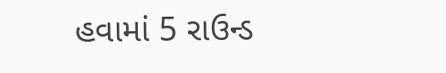હવામાં 5 રાઉન્ડ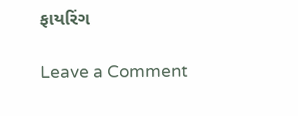ફાયરિંગ

Leave a Comment